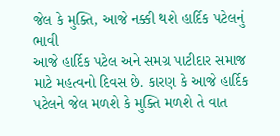જેલ કે મુક્તિ, આજે નક્કી થશે હાર્દિક પટેલનું ભાવી
આજે હાર્દિક પટેલ અને સમગ્ર પાટીદાર સમાજ માટે મહત્વનો દિવસ છે. કારણ કે આજે હાર્દિક પટેલને જેલ મળશે કે મુક્તિ મળશે તે વાત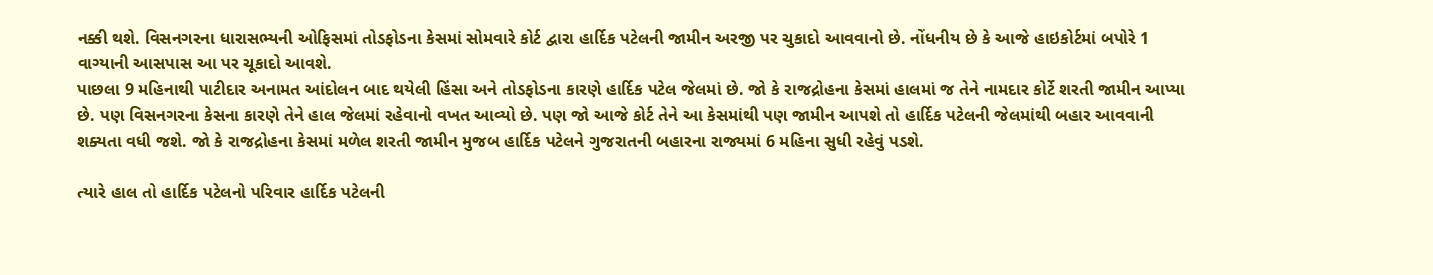નક્કી થશે. વિસનગરના ધારાસભ્યની ઓફિસમાં તોડફોડના કેસમાં સોમવારે કોર્ટ દ્વારા હાર્દિક પટેલની જામીન અરજી પર ચુકાદો આવવાનો છે. નોંધનીય છે કે આજે હાઇકોર્ટમાં બપોરે 1 વાગ્યાની આસપાસ આ પર ચૂકાદો આવશે.
પાછલા 9 મહિનાથી પાટીદાર અનામત આંદોલન બાદ થયેલી હિંસા અને તોડફોડના કારણે હાર્દિક પટેલ જેલમાં છે. જો કે રાજદ્રોહના કેસમાં હાલમાં જ તેને નામદાર કોર્ટે શરતી જામીન આપ્યા છે. પણ વિસનગરના કેસના કારણે તેને હાલ જેલમાં રહેવાનો વખત આવ્યો છે. પણ જો આજે કોર્ટ તેને આ કેસમાંથી પણ જામીન આપશે તો હાર્દિક પટેલની જેલમાંથી બહાર આવવાની શક્યતા વધી જશે. જો કે રાજદ્રોહના કેસમાં મળેલ શરતી જામીન મુજબ હાર્દિક પટેલને ગુજરાતની બહારના રાજ્યમાં 6 મહિના સુધી રહેવું પડશે.

ત્યારે હાલ તો હાર્દિક પટેલનો પરિવાર હાર્દિક પટેલની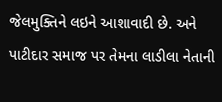જેલમુક્તિને લઇને આશાવાદી છે. અને પાટીદાર સમાજ પર તેમના લાડીલા નેતાની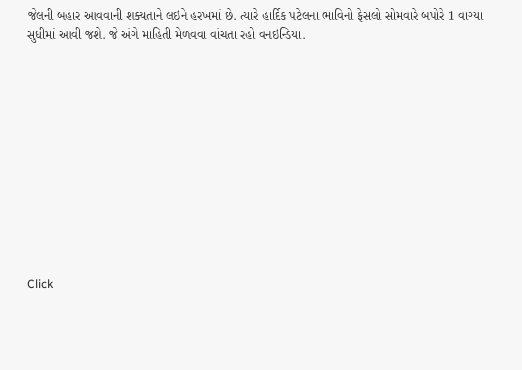જેલની બહાર આવવાની શક્યતાને લઇને હરખમાં છે. ત્યારે હાર્દિક પટેલના ભાવિનો ફેસલો સોમવારે બપોરે 1 વાગ્યા સુધીમાં આવી જશે. જે અંગે માહિતી મેળવવા વાંચતા રહો વનઇન્ડિયા.












Click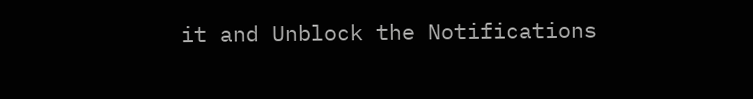it and Unblock the Notifications